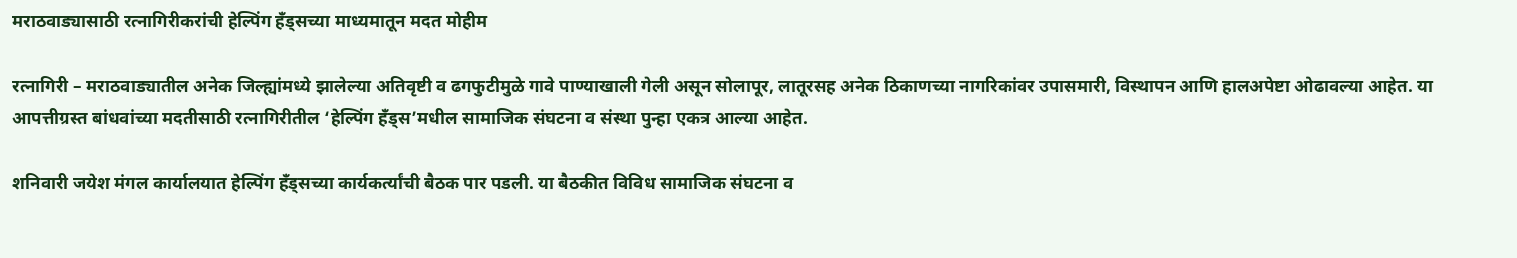मराठवाड्यासाठी रत्नागिरीकरांची हेल्पिंग हँड्सच्या माध्यमातून मदत मोहीम

रत्नागिरी – मराठवाड्यातील अनेक जिल्ह्यांमध्ये झालेल्या अतिवृष्टी व ढगफुटीमुळे गावे पाण्याखाली गेली असून सोलापूर, लातूरसह अनेक ठिकाणच्या नागरिकांवर उपासमारी, विस्थापन आणि हालअपेष्टा ओढावल्या आहेत. या आपत्तीग्रस्त बांधवांच्या मदतीसाठी रत्नागिरीतील ‘हेल्पिंग हँड्स’मधील सामाजिक संघटना व संस्था पुन्हा एकत्र आल्या आहेत.

शनिवारी जयेश मंगल कार्यालयात हेल्पिंग हँड्सच्या कार्यकर्त्यांची बैठक पार पडली. या बैठकीत विविध सामाजिक संघटना व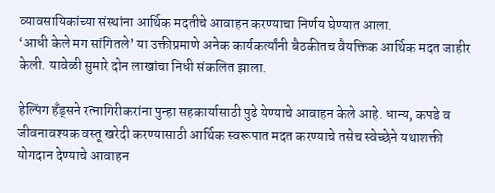व्यावसायिकांच्या संस्थांना आर्थिक मदतीचे आवाहन करण्याचा निर्णय घेण्यात आला.
‘आधी केले मग सांगितले’ या उक्तीप्रमाणे अनेक कार्यकर्त्यांनी बैठकीतच वैयक्तिक आर्थिक मदत जाहीर केली. यावेळी सुमारे दोन लाखांचा निधी संकलित झाला.

हेल्पिंग हँड्सने रत्नागिरीकरांना पुन्हा सहकार्यासाठी पुढे येण्याचे आवाहन केले आहे. धान्य, कपडे व जीवनावश्यक वस्तू खरेदी करण्यासाठी आर्थिक स्वरूपात मदत करण्याचे तसेच स्वेच्छेने यथाशक्ती योगदान देण्याचे आवाहन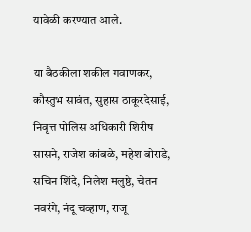यावेळी करण्यात आले.

या बैठकीला शकील गवाणकर, कौस्तुभ सावंत, सुहास ठाकूरदेसाई, निवृत्त पोलिस अधिकारी शिरीष सासने, राजेश कांबळे, महेश बोराडे, सचिन शिंदे, निलेश मलुष्ठे, चेतन नवरंगे, नंदू चव्हाण, राजू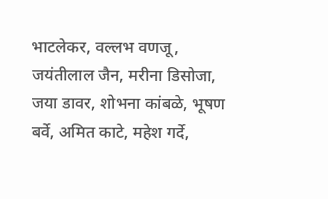भाटलेकर, वल्लभ वणजू, जयंतीलाल जैन, मरीना डिसोजा, जया डावर, शोभना कांबळे, भूषण बर्वे, अमित काटे, महेश गर्दे,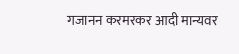गजानन करमरकर आदी मान्यवर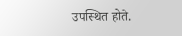उपस्थित होते.